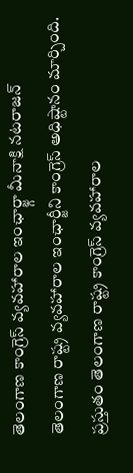తెలంగాణ కాంగ్రెస్ వ్యవహారాల ఇంఛార్జ్గా మీనాక్షి నటరాజన్
తెలంగాణ రాష్ట్ర వ్యవహారాల ఇంఛార్జీని కాంగ్రెస్ అధిష్టానం మార్చింది. ప్రస్తుతం తెలంగాణ రాష్ట్ర కాంగ్రెస్ వ్యవహారాల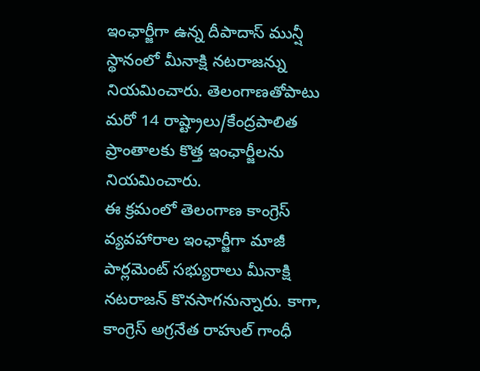ఇంఛార్జీగా ఉన్న దీపాదాస్ మున్షీ స్థానంలో మీనాక్షి నటరాజన్ను నియమించారు. తెలంగాణతోపాటు మరో 14 రాష్ట్రాలు/కేంద్రపాలిత ప్రాంతాలకు కొత్త ఇంఛార్జీలను నియమించారు.
ఈ క్రమంలో తెలంగాణ కాంగ్రెస్ వ్యవహారాల ఇంఛార్జీగా మాజీ పార్లమెంట్ సభ్యురాలు మీనాక్షి నటరాజన్ కొనసాగనున్నారు. కాగా, కాంగ్రెస్ అగ్రనేత రాహుల్ గాంధీ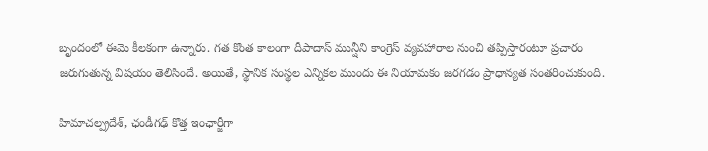బృందంలో ఈమె కీలకంగా ఉన్నారు. గత కొంత కాలంగా దీపాదాస్ మున్షీని కాంగ్రెస్ వ్యవహారాల నుంచి తప్పిస్తారంటూ ప్రచారం జరుగుతున్న విషయం తెలిసిందే. అయితే, స్థానిక సంస్థల ఎన్నికల ముందు ఈ నియామకం జరగడం ప్రాధాన్యత సంతరించుకుంది.

హిమాచల్ప్రదేశ్, ఛండీగఢ్ కొత్త ఇంఛార్జీగా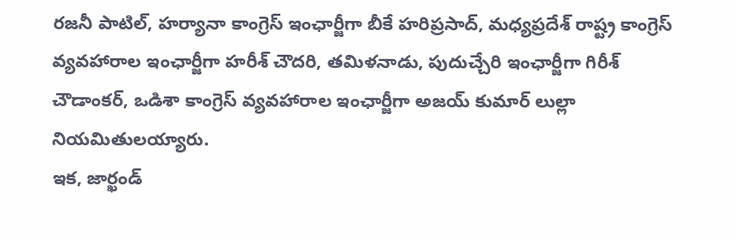రజనీ పాటిల్, హర్యానా కాంగ్రెస్ ఇంఛార్జీగా బీకే హరిప్రసాద్, మధ్యప్రదేశ్ రాష్ట్ర కాంగ్రెస్ వ్యవహారాల ఇంఛార్జీగా హరీశ్ చౌదరి, తమిళనాడు, పుదుచ్చేరి ఇంఛార్జీగా గిరీశ్ చౌడాంకర్, ఒడిశా కాంగ్రెస్ వ్యవహారాల ఇంఛార్జీగా అజయ్ కుమార్ లుల్లా నియమితులయ్యారు.
ఇక, జార్ఖండ్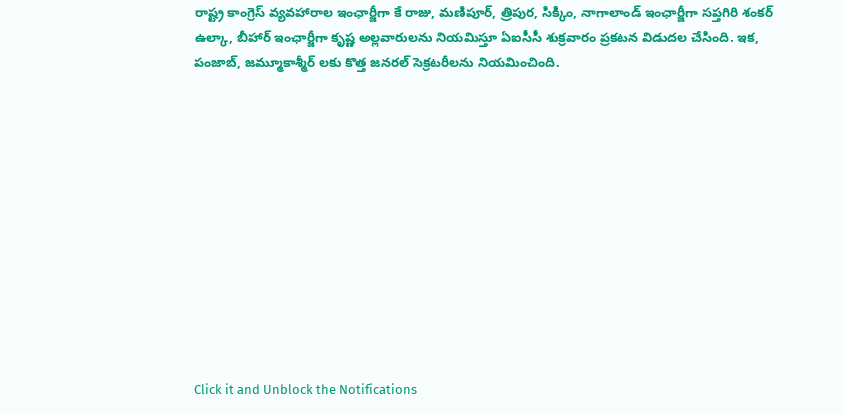రాష్ట్ర కాంగ్రెస్ వ్యవహారాల ఇంఛార్జీగా కే రాజు, మణిపూర్, త్రిపుర, సిక్కిం, నాగాలాండ్ ఇంఛార్జీగా సప్తగిరి శంకర్ ఉల్కా, బీహార్ ఇంఛార్జీగా కృష్ణ అల్లవారులను నియమిస్తూ ఏఐసీసీ శుక్రవారం ప్రకటన విడుదల చేసింది. ఇక, పంజాబ్, జమ్మూకాశ్మీర్ లకు కొత్త జనరల్ సెక్రటరీలను నియమించింది.












Click it and Unblock the Notifications